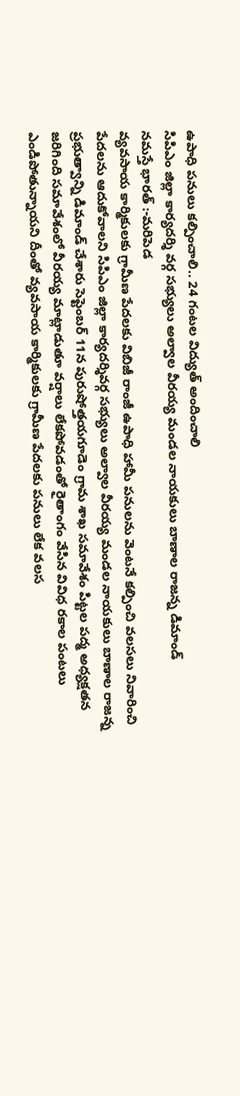ఉపాధి పనులు కల్పించాలి.. 24 గంటల విద్యుత్ అందించాలి
సిపిఎం జిల్లా కార్యదర్శి వర్గ సభ్యులు అల్వాల వీరయ్య మండల నాయకులు బాణాల రాజన్న డిమాండ్
నమస్తే భారత్ :-మరిపెడ
వ్యవసాయ కార్మికులకు గ్రామీణ పేదలకు విబిజీ రాంజీ ఉపాధి హామీ పనులను వెంటనే కల్పించి వలసలు నివారించి పేదలను ఆదుకోవాలని సిపిఎం జిల్లా కార్యదర్శివర్గ సభ్యులు అల్వాల వీరయ్య మండల నాయకులు బాణాల రాజన్న ప్రభుత్వాన్ని డిమాండ్ చేశారు సెప్టెంబర్ 11న పురుషోత్తయగూడెం గ్రామ శాఖ సమావేశం పిట్టల పద్మ అధ్యక్షతన జరిగింది సమావేశంలో వీరయ్య మాట్లాడుతూ వర్షాలు లేకపోవడంతో రైతాంగం వేసిన వివిధ రకాల పంటలు ఎండిపోతున్నాయని దీంతో వ్యవసాయ కార్మికులకు గ్రామీణ పేదలకు పనులు లేక వలస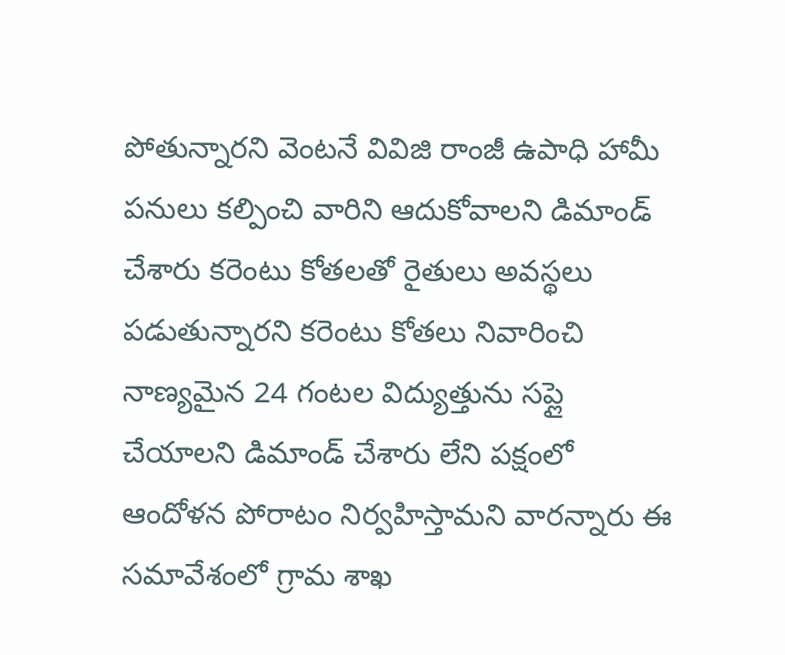పోతున్నారని వెంటనే వివిజి రాంజీ ఉపాధి హామీ పనులు కల్పించి వారిని ఆదుకోవాలని డిమాండ్ చేశారు కరెంటు కోతలతో రైతులు అవస్థలు పడుతున్నారని కరెంటు కోతలు నివారించి నాణ్యమైన 24 గంటల విద్యుత్తును సప్లై చేయాలని డిమాండ్ చేశారు లేని పక్షంలో ఆందోళన పోరాటం నిర్వహిస్తామని వారన్నారు ఈ సమావేశంలో గ్రామ శాఖ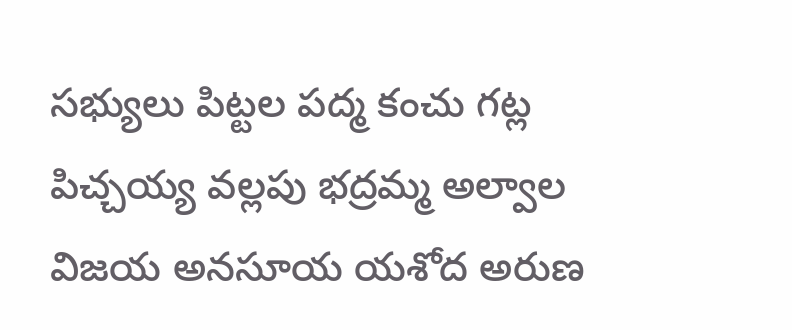సభ్యులు పిట్టల పద్మ కంచు గట్ల పిచ్చయ్య వల్లపు భద్రమ్మ అల్వాల విజయ అనసూయ యశోద అరుణ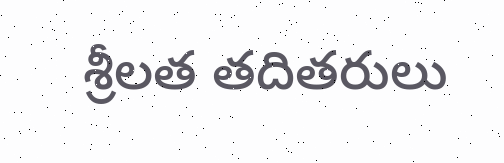శ్రీలత తదితరులు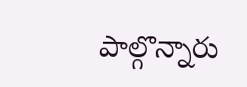పాల్గొన్నారు